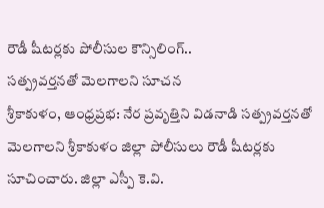రౌడీ షీటర్లకు పోలీసుల కౌన్సిలింగ్..
సత్ప్రవర్తనతో మెలగాలని సూచన
శ్రీకాకుళం, ఆంధ్రప్రభ: నేర ప్రవృత్తిని విడనాడి సత్ప్రవర్తనతో మెలగాలని శ్రీకాకుళం జిల్లా పోలీసులు రౌడీ షీటర్లకు సూచించారు. జిల్లా ఎస్పీ కె.వి.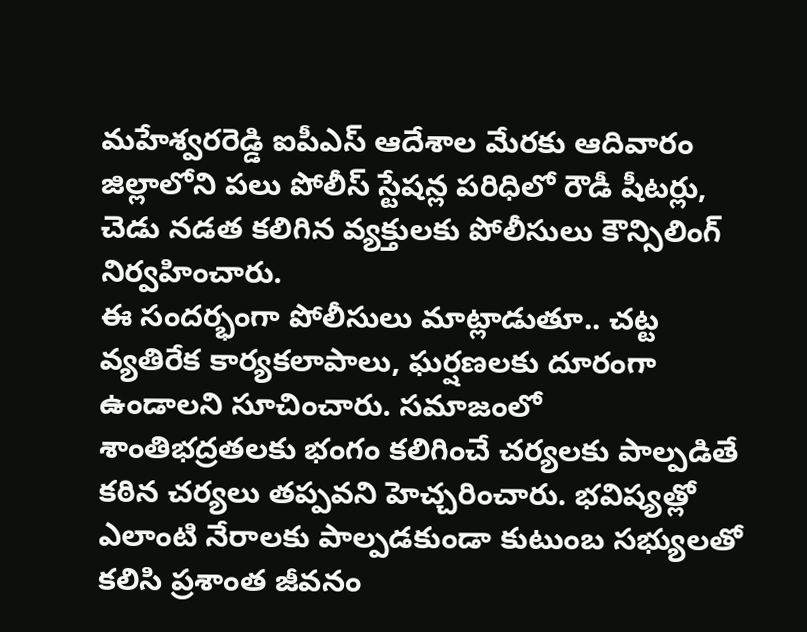మహేశ్వరరెడ్డి ఐపీఎస్ ఆదేశాల మేరకు ఆదివారం జిల్లాలోని పలు పోలీస్ స్టేషన్ల పరిధిలో రౌడీ షీటర్లు, చెడు నడత కలిగిన వ్యక్తులకు పోలీసులు కౌన్సిలింగ్ నిర్వహించారు.
ఈ సందర్భంగా పోలీసులు మాట్లాడుతూ.. చట్ట వ్యతిరేక కార్యకలాపాలు, ఘర్షణలకు దూరంగా ఉండాలని సూచించారు. సమాజంలో శాంతిభద్రతలకు భంగం కలిగించే చర్యలకు పాల్పడితే కఠిన చర్యలు తప్పవని హెచ్చరించారు. భవిష్యత్లో ఎలాంటి నేరాలకు పాల్పడకుండా కుటుంబ సభ్యులతో కలిసి ప్రశాంత జీవనం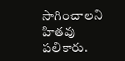సాగించాలని హితవు పలికారు.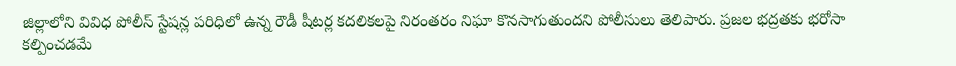జిల్లాలోని వివిధ పోలీస్ స్టేషన్ల పరిధిలో ఉన్న రౌడీ షీటర్ల కదలికలపై నిరంతరం నిఘా కొనసాగుతుందని పోలీసులు తెలిపారు. ప్రజల భద్రతకు భరోసా కల్పించడమే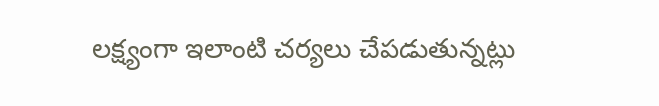లక్ష్యంగా ఇలాంటి చర్యలు చేపడుతున్నట్లు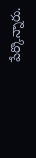పేర్కొన్నారు.